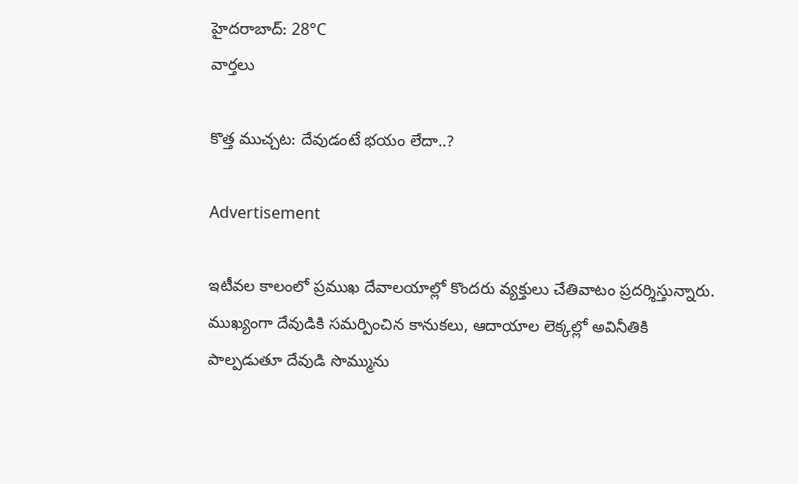హైదరాబాద్: 28°C
వార్తలు

కొత్త ముచ్చట: దేవుడంటే భయం లేదా..?

Advertisement

ఇటీవల కాలంలో ప్రముఖ దేవాలయాల్లో కొందరు వ్యక్తులు చేతివాటం ప్రదర్శిస్తున్నారు. ముఖ్యంగా దేవుడికి సమర్పించిన కానుకలు, ఆదాయాల లెక్కల్లో అవినీతికి పాల్పడుతూ దేవుడి సొమ్మును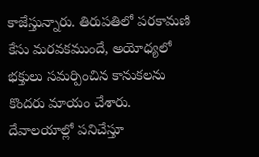కాజేస్తున్నారు. తిరుపతిలో పరకామణి కేసు మరవకముందే, అయోధ్యలో భక్తులు సమర్పించిన కానుకలను కొందరు మాయం చేశారు. దేవాలయాల్లో పనిచేస్తూ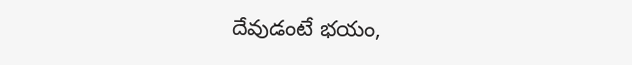దేవుడంటే భయం,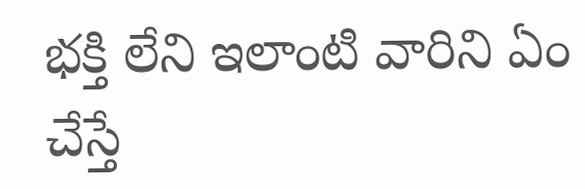భక్తి లేని ఇలాంటి వారిని ఏం చేస్తే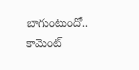బాగుంటుందో.. కామెంట్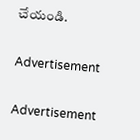చేయండి.

Advertisement

Advertisement